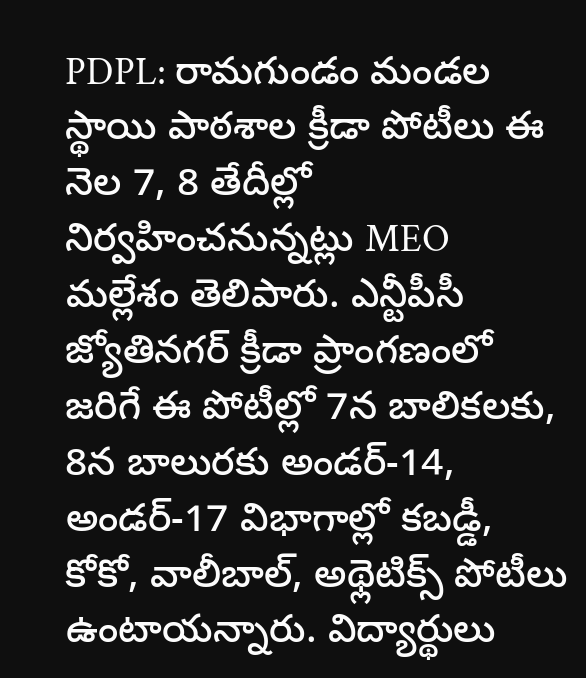PDPL: రామగుండం మండల స్థాయి పాఠశాల క్రీడా పోటీలు ఈ నెల 7, 8 తేదీల్లో నిర్వహించనున్నట్లు MEO మల్లేశం తెలిపారు. ఎన్టీపీసీ జ్యోతినగర్ క్రీడా ప్రాంగణంలో జరిగే ఈ పోటీల్లో 7న బాలికలకు, 8న బాలురకు అండర్-14, అండర్-17 విభాగాల్లో కబడ్డీ, కోకో, వాలీబాల్, అథ్లెటిక్స్ పోటీలు ఉంటాయన్నారు. విద్యార్థులు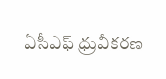ఏసీఎఫ్ ధ్రువీకరణ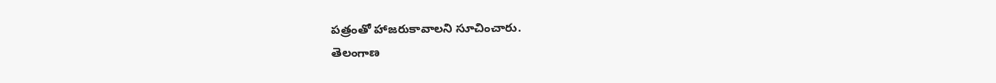పత్రంతో హాజరుకావాలని సూచించారు.
తెలంగాణ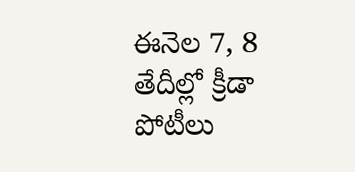ఈనెల 7, 8 తేదీల్లో క్రీడా పోటీలు